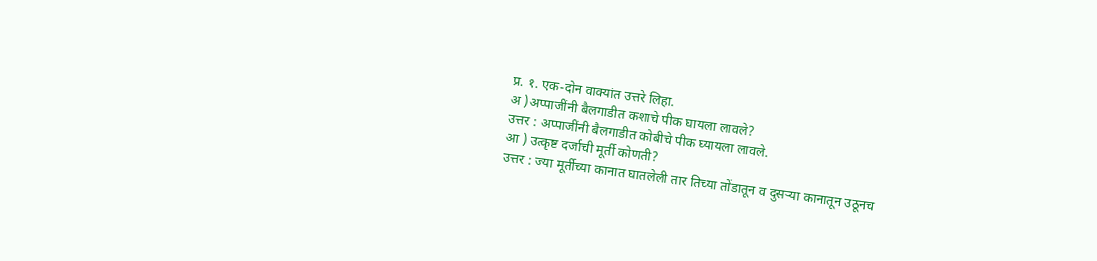प्र. १. एक-दोन वाक्यांत उत्तरे लिहा.
अ )अप्पाजींनी बैलगाडीत कशाचे पीक घायला लावले?
उत्तर : अप्पाजींनी बैलगाडीत कोबीचे पीक घ्यायला लावले.
आ ) उत्कृष्ट दर्जाची मूर्ती कोणती?
उत्तर : ज्या मूर्तीच्या कानात घातलेली तार तिच्या तोंडातून व दुसऱ्या कानातून उठूनच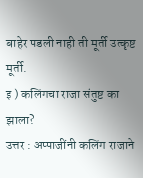बाहेर पडली नाही ती मूर्ती उत्कृष्ट मूर्ती.
इ ) कलिंगचा राजा संतुष्ट का झाला?
उत्तर : अप्पाजींनी कलिंग राजाने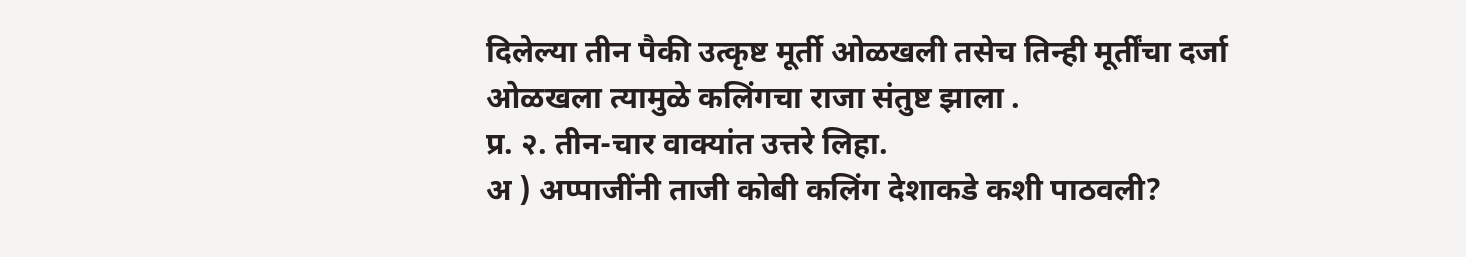दिलेल्या तीन पैकी उत्कृष्ट मूर्ती ओळखली तसेच तिन्ही मूर्तींचा दर्जा ओळखला त्यामुळे कलिंगचा राजा संतुष्ट झाला .
प्र. २. तीन-चार वाक्यांत उत्तरे लिहा.
अ ) अप्पाजींनी ताजी कोबी कलिंग देशाकडे कशी पाठवली?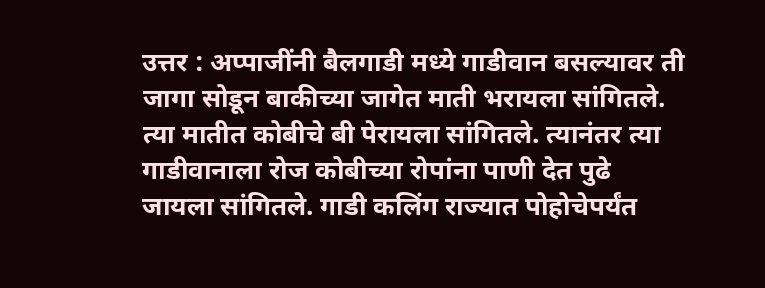उत्तर : अप्पाजींनी बैलगाडी मध्ये गाडीवान बसल्यावर ती जागा सोडून बाकीच्या जागेत माती भरायला सांगितले. त्या मातीत कोबीचे बी पेरायला सांगितले. त्यानंतर त्या गाडीवानाला रोज कोबीच्या रोपांना पाणी देत पुढे जायला सांगितले. गाडी कलिंग राज्यात पोहोचेपर्यंत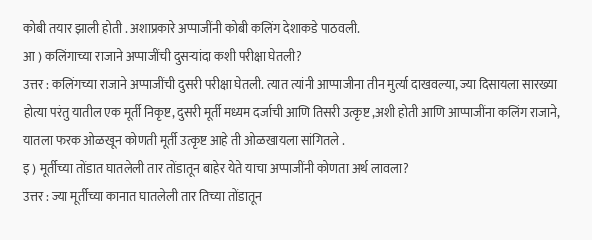कोबी तयार झाली होती . अशाप्रकारे अप्पाजींनी कोबी कलिंग देशाकडे पाठवली.
आ ) कलिंगाच्या राजाने अप्पाजींची दुसऱ्यांदा कशी परीक्षा घेतली?
उत्तर : कलिंगच्या राजाने अप्पाजींची दुसरी परीक्षा घेतली. त्यात त्यांनी आप्पाजीना तीन मुर्त्या दाखवल्या, ज्या दिसायला सारख्या होत्या परंतु यातील एक मूर्ती निकृष्ट, दुसरी मूर्ती मध्यम दर्जाची आणि तिसरी उत्कृष्ट ,अशी होती आणि आप्पाजींना कलिंग राजाने, यातला फरक ओळखून कोणती मूर्ती उत्कृष्ट आहे ती ओळखायला सांगितले .
इ ) मूर्तीच्या तोंडात घातलेली तार तोंडातून बाहेर येते याचा अप्पाजींनी कोणता अर्थ लावला?
उत्तर : ज्या मूर्तीच्या कानात घातलेली तार तिच्या तोंडातून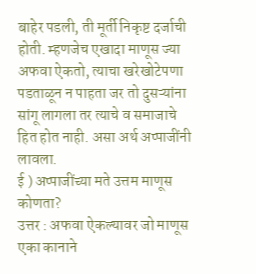बाहेर पडली, ती मूर्ती निकृष्ट दर्जाची होती. म्हणजेच एखादा माणूस ज्या अफवा ऐकतो, त्याचा खरेखोटेपणा पडताळून न पाहता जर तो दुसऱ्यांना सांगू लागला तर त्याचे व समाजाचे हित होत नाही. असा अर्थ अप्पाजींनी लावला.
ई ) अप्पाजींच्या मते उत्तम माणूस कोणता?
उत्तर : अफवा ऐकल्यावर जो माणूस एका कानाने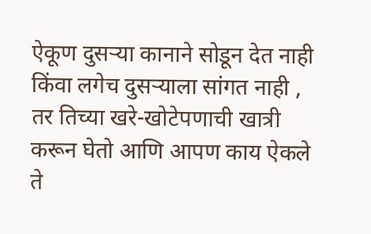ऐकूण दुसऱ्या कानाने सोडून देत नाही किंवा लगेच दुसऱ्याला सांगत नाही , तर तिच्या खरे-खोटेपणाची खात्री करून घेतो आणि आपण काय ऐकले ते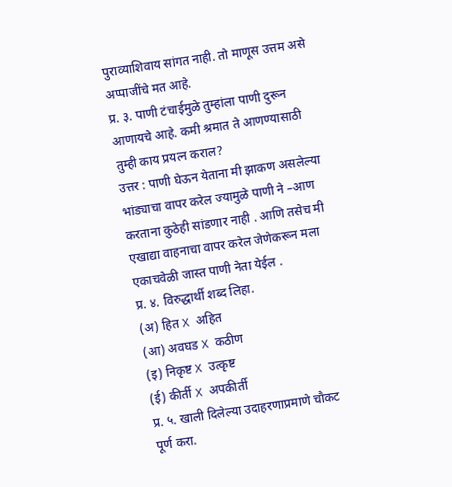पुराव्याशिवाय सांगत नाही. तो माणूस उत्तम असे अप्पाजींचे मत आहे.
प्र. ३. पाणी टंचाईमुळे तुम्हांला पाणी दुरून आणायचे आहे. कमी श्रमात ते आणण्यासाठी तुम्ही काय प्रयत्न कराल?
उत्तर : पाणी घेऊन येताना मी झाकण असलेल्या भांड्याचा वापर करेल ज्यामुळे पाणी ने –आण करताना कुठेही सांडणार नाही . आणि तसेच मी एखाद्या वाहनाचा वापर करेल जेणेकरून मला एकाचवेळी जास्त पाणी नेता येईल .
प्र. ४. विरुद्धार्थी शब्द लिहा.
(अ) हित X अहित
(आ) अवघड X कठीण
(इ) निकृष्ट X उत्कृष्ट
(ई) कीर्ती X अपकीर्ती
प्र. ५. खाली दिलेल्या उदाहरणाप्रमाणे चौकट पूर्ण करा.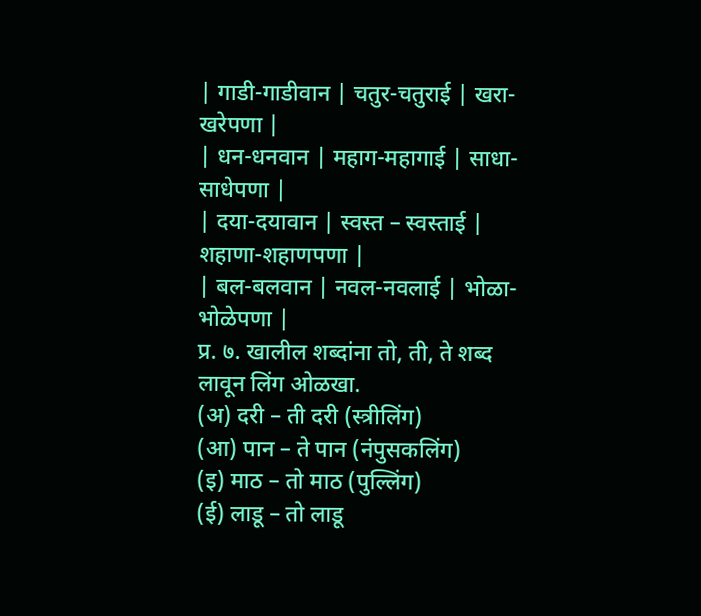| गाडी-गाडीवान | चतुर-चतुराई | खरा-खरेपणा |
| धन-धनवान | महाग-महागाई | साधा-साधेपणा |
| दया-दयावान | स्वस्त – स्वस्ताई | शहाणा-शहाणपणा |
| बल-बलवान | नवल-नवलाई | भोळा-भोळेपणा |
प्र. ७. खालील शब्दांना तो, ती, ते शब्द लावून लिंग ओळखा.
(अ) दरी – ती दरी (स्त्रीलिंग)
(आ) पान – ते पान (नंपुसकलिंग)
(इ) माठ – तो माठ (पुल्लिंग)
(ई) लाडू – तो लाडू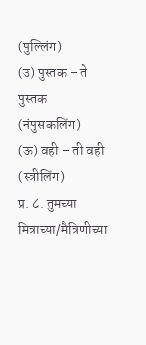(पुल्लिंग)
(उ) पुस्तक – ते पुस्तक (नंपुसकलिंग)
(ऊ) वही – ती वही (स्त्रीलिंग)
प्र. ८. तुमच्या मित्राच्या/मैत्रिणीच्या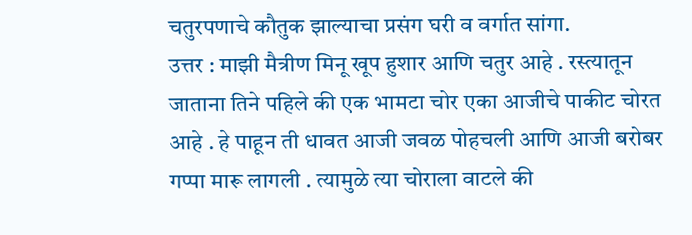चतुरपणाचे कौतुक झाल्याचा प्रसंग घरी व वर्गात सांगा.
उत्तर : माझी मैत्रीण मिनू खूप हुशार आणि चतुर आहे . रस्त्यातून जाताना तिने पहिले की एक भामटा चोर एका आजीचे पाकीट चोरत आहे . हे पाहून ती धावत आजी जवळ पोहचली आणि आजी बरोबर गप्पा मारू लागली . त्यामुळे त्या चोराला वाटले की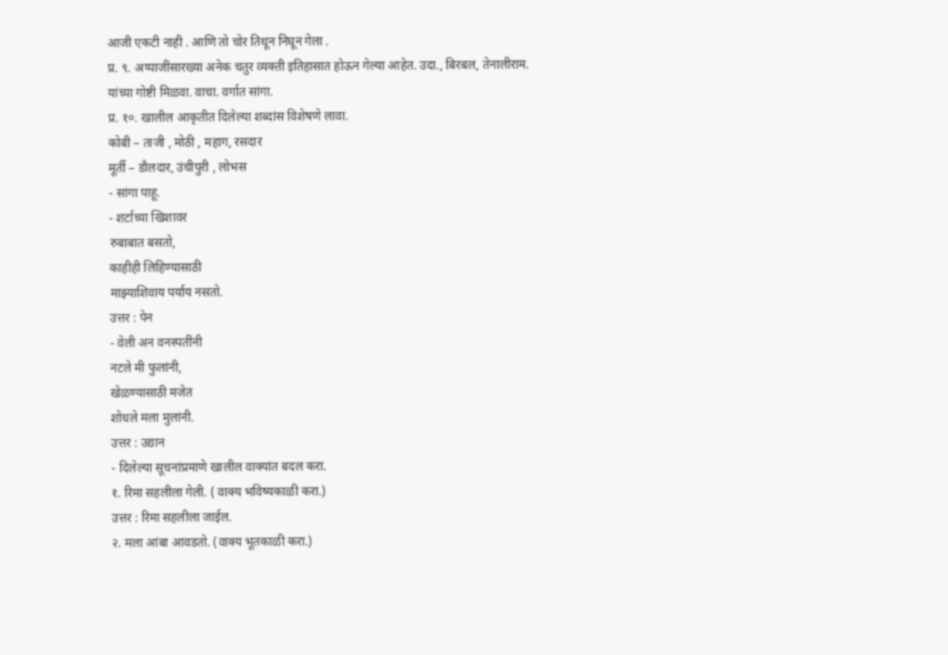आजी एकटी नाही . आणि तो चोर तिथून निघून गेला .
प्र. ९. अप्पाजींसारख्या अनेक चतुर व्यक्ती इतिहासात होऊन गेल्या आहेत. उदा., बिरबल, तेनालीराम. यांच्या गोष्टी मिळवा. वाचा. वर्गात सांगा.
प्र. १०. खालील आकृतीत दिलेल्या शब्दांस विशेषणे लावा.
कोबी – ताजी , मोठी , महाग, रसदार
मूर्ती – डौलदार, उंचीपुरी , लोभस
- सांगा पाहू.
- शर्टाच्या खिशावर
रुबाबात बसतो,
काहीही लिहिण्यासाठी
माझ्याशिवाय पर्याय नसतो.
उत्तर : पेन
- वेली अन वनस्पतींनी
नटले मी फुलांनी,
खेळण्यासाठी मजेत
शोधले मला मुलांनी.
उत्तर : उद्यान
- दिलेल्या सूचनांप्रमाणे खालील वाक्यांत बदल करा.
१. रिमा सहलीला गेली. ( वाक्य भविष्यकाळी करा.)
उत्तर : रिमा सहलीला जाईल.
२. मला आंबा आवडतो. (वाक्य भूतकाळी करा.)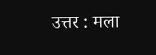उत्तर : मला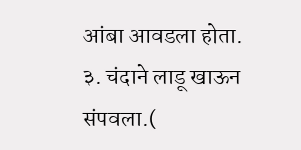आंबा आवडला होता.
३. चंदाने लाडू खाऊन संपवला.(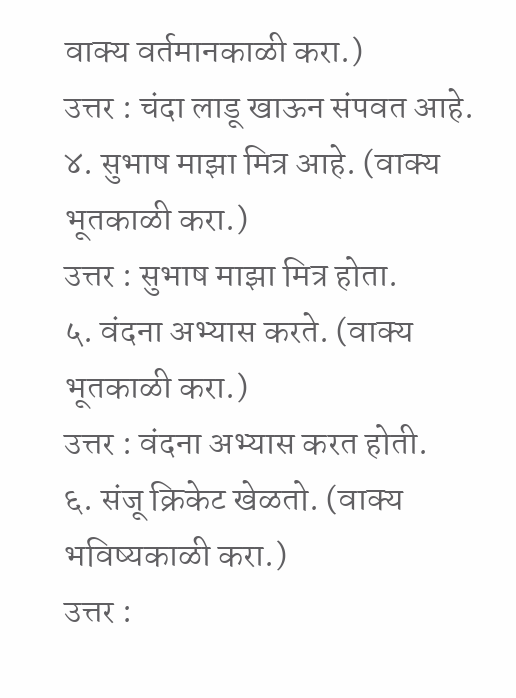वाक्य वर्तमानकाळी करा.)
उत्तर : चंदा लाडू खाऊन संपवत आहे.
४. सुभाष माझा मित्र आहे. (वाक्य भूतकाळी करा.)
उत्तर : सुभाष माझा मित्र होता.
५. वंदना अभ्यास करते. (वाक्य भूतकाळी करा.)
उत्तर : वंदना अभ्यास करत होती.
६. संजू क्रिकेट खेळतो. (वाक्य भविष्यकाळी करा.)
उत्तर :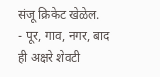संजू क्रिकेट खेळेल.
- पूर, गाव, नगर, बाद ही अक्षरे शेवटी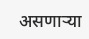असणाऱ्या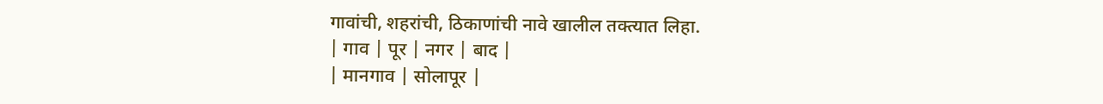गावांची, शहरांची, ठिकाणांची नावे खालील तक्त्यात लिहा.
| गाव | पूर | नगर | बाद |
| मानगाव | सोलापूर |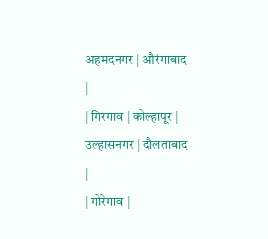अहमदनगर | औरंगाबाद |
| गिरगाव | कोल्हापूर | उल्हासनगर | दौलताबाद |
| गोरेगाव |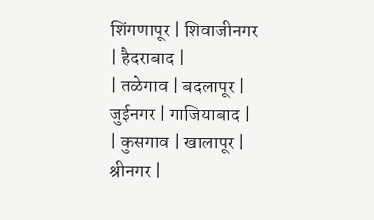शिंगणापूर | शिवाजीनगर | हैदराबाद |
| तळेगाव | बदलापूर | जुईनगर | गाजियाबाद |
| कुसगाव | खालापूर | श्रीनगर |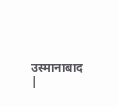उस्मानाबाद |